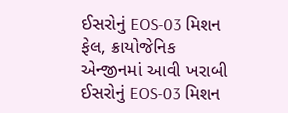ઈસરોનું EOS-03 મિશન ફેલ, ક્રાયોજેનિક એન્જીનમાં આવી ખરાબી
ઈસરોનું EOS-03 મિશન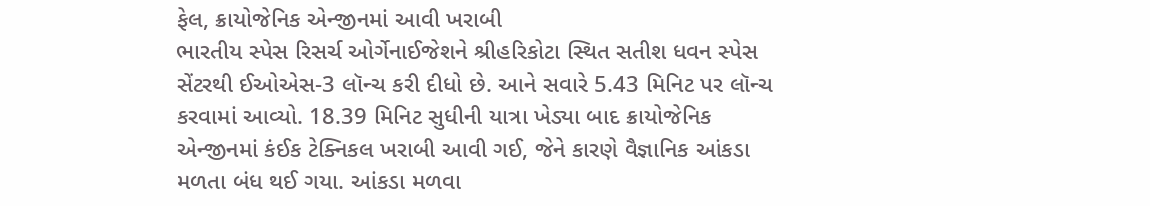ફેલ, ક્રાયોજેનિક એન્જીનમાં આવી ખરાબી
ભારતીય સ્પેસ રિસર્ચ ઓર્ગેનાઈજેશને શ્રીહરિકોટા સ્થિત સતીશ ધવન સ્પેસ સેંટરથી ઈઓએસ-3 લૉન્ચ કરી દીધો છે. આને સવારે 5.43 મિનિટ પર લૉન્ચ કરવામાં આવ્યો. 18.39 મિનિટ સુધીની યાત્રા ખેડ્યા બાદ ક્રાયોજેનિક એન્જીનમાં કંઈક ટેક્નિકલ ખરાબી આવી ગઈ, જેને કારણે વૈજ્ઞાનિક આંકડા મળતા બંધ થઈ ગયા. આંકડા મળવા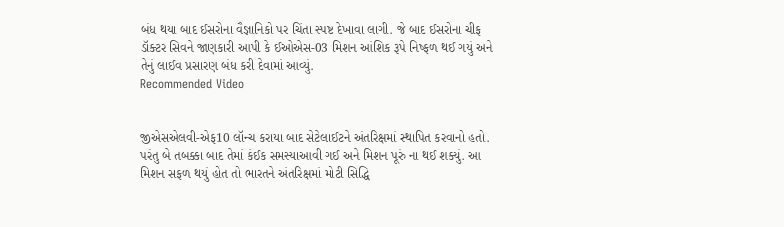બંધ થયા બાદ ઈસરોના વૈજ્ઞાનિકો પર ચિંતા સ્પષ્ટ દેખાવા લાગી. જે બાદ ઈસરોના ચીફ ડૉક્ટર સિવને જાણકારી આપી કે ઈઓએસ-03 મિશન આંશિક રૂપે નિષ્ફળ થઈ ગયું અને તેનું લાઈવ પ્રસારણ બંધ કરી દેવામાં આવ્યું.
Recommended Video


જીએસએલવી-એફ10 લૉન્ચ કરાયા બાદ સેટેલાઈટને અંતરિક્ષમાં સ્થાપિત કરવાનો હતો. પરંતુ બે તબક્કા બાદ તેમાં કંઈક સમસ્યાઆવી ગઈ અને મિશન પૂરું ના થઈ શક્યું. આ મિશન સફળ થયું હોત તો ભારતને અંતરિક્ષમાં મોટી સિદ્ધિ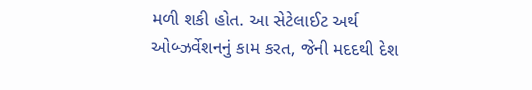મળી શકી હોત. આ સેટેલાઈટ અર્થ ઓબ્ઝર્વેશનનું કામ કરત, જેની મદદથી દેશ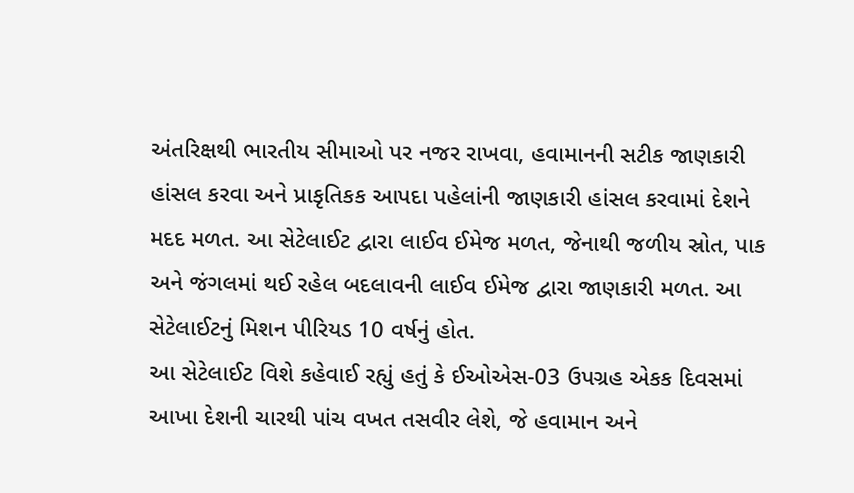અંતરિક્ષથી ભારતીય સીમાઓ પર નજર રાખવા, હવામાનની સટીક જાણકારી હાંસલ કરવા અને પ્રાકૃતિકક આપદા પહેલાંની જાણકારી હાંસલ કરવામાં દેશને મદદ મળત. આ સેટેલાઈટ દ્વારા લાઈવ ઈમેજ મળત, જેનાથી જળીય સ્રોત, પાક અને જંગલમાં થઈ રહેલ બદલાવની લાઈવ ઈમેજ દ્વારા જાણકારી મળત. આ સેટેલાઈટનું મિશન પીરિયડ 10 વર્ષનું હોત.
આ સેટેલાઈટ વિશે કહેવાઈ રહ્યું હતું કે ઈઓએસ-03 ઉપગ્રહ એકક દિવસમાં આખા દેશની ચારથી પાંચ વખત તસવીર લેશે, જે હવામાન અને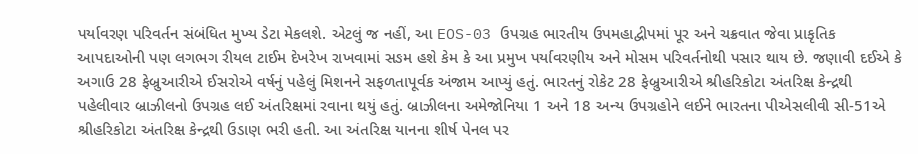પર્યાવરણ પરિવર્તન સંબંધિત મુખ્ય ડેટા મેકલશે. એટલું જ નહીં, આ EOS-03 ઉપગ્રહ ભારતીય ઉપમહાદ્વીપમાં પૂર અને ચક્રવાત જેવા પ્રાકૃતિક આપદાઓની પણ લગભગ રીયલ ટાઈમ દેખરેખ રાખવામાં સઙમ હશે કેમ કે આ પ્રમુખ પર્યાવરણીય અને મોસમ પરિવર્તનોથી પસાર થાય છે. જણાવી દઈએ કે અગાઉ 28 ફેબ્રુઆરીએ ઈસરોએ વર્ષનું પહેલું મિશનને સફળતાપૂર્વક અંજામ આપ્યું હતું. ભારતનું રોકેટ 28 ફેબ્રુઆરીએ શ્રીહરિકોટા અંતરિક્ષ કેન્દ્રથી પહેલીવાર બ્રાઝીલનો ઉપગ્રહ લઈ અંતરિક્ષમાં રવાના થયું હતું. બ્રાઝીલના અમેજોનિયા 1 અને 18 અન્ય ઉપગ્રહોને લઈને ભારતના પીએસલીવી સી-51એ શ્રીહરિકોટા અંતરિક્ષ કેન્દ્રથી ઉડાણ ભરી હતી. આ અંતરિક્ષ યાનના શીર્ષ પેનલ પર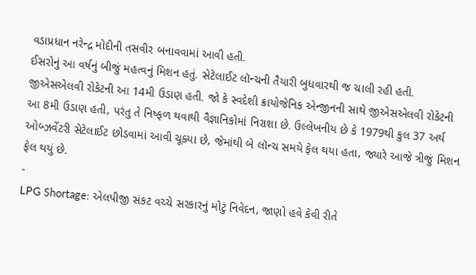વડાપ્રધાન નરેન્દ્ર મોદીની તસવીર બનાવવામાં આવી હતી.
ઈસરોનું આ વર્ષનું બીજું મહત્વનું મિશન હતું. સેટેલાઈટ લૉન્ચની તૈયારી બુધવારથી જ ચાલી રહી હતી. જીએસએલવી રોકેટની આ 14મી ઉડાણ હતી. જો કે સ્વદેશી ક્રાયોજેનિક એન્જીનની સાથે જીએસએલવી રોકેટની આ 8મી ઉડાણ હતી, પરંતુ તે નિષ્ફળ થવાથી વૈજ્ઞાનિકોમાં નિરાશા છે. ઉલ્લેખનીય છે કે 1979થી કુલ 37 અર્થ ઓબ્ઝર્વેટરી સેટેલાઈટ છોડવામાં આવી ચૂક્યા છે, જેમાંથી બે લૉન્ચ સમયે ફેલ થયા હતા, જ્યારે આજે ત્રીજું મિશન ફેલ થયું છે.
-
LPG Shortage: એલપીજી સંકટ વચ્ચે સરકારનું મોટું નિવેદન, જાણો હવે કેવી રીતે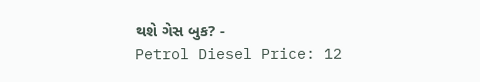થશે ગેસ બુક? -
Petrol Diesel Price: 12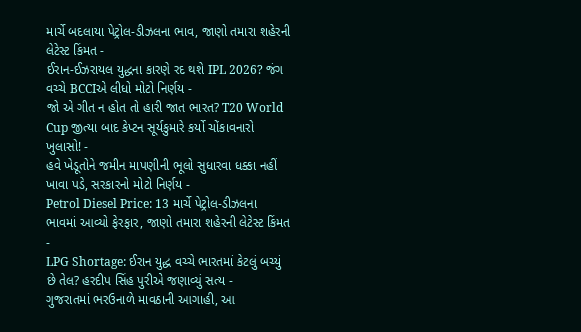માર્ચે બદલાયા પેટ્રોલ-ડીઝલના ભાવ, જાણો તમારા શહેરની લેટેસ્ટ કિંમત -
ઈરાન-ઈઝરાયલ યુદ્ધના કારણે રદ થશે IPL 2026? જંગ વચ્ચે BCCIએ લીધો મોટો નિર્ણય -
જો એ ગીત ન હોત તો હારી જાત ભારત? T20 World Cup જીત્યા બાદ કેપ્ટન સૂર્યકુમારે કર્યો ચોંકાવનારો ખુલાસો! -
હવે ખેડૂતોને જમીન માપણીની ભૂલો સુધારવા ધક્કા નહીં ખાવા પડે, સરકારનો મોટો નિર્ણય -
Petrol Diesel Price: 13 માર્ચે પેટ્રોલ-ડીઝલના ભાવમાં આવ્યો ફેરફાર, જાણો તમારા શહેરની લેટેસ્ટ કિંમત -
LPG Shortage: ઈરાન યુદ્ધ વચ્ચે ભારતમાં કેટલું બચ્યું છે તેલ? હરદીપ સિંહ પુરીએ જણાવ્યું સત્ય -
ગુજરાતમાં ભરઉનાળે માવઠાની આગાહી, આ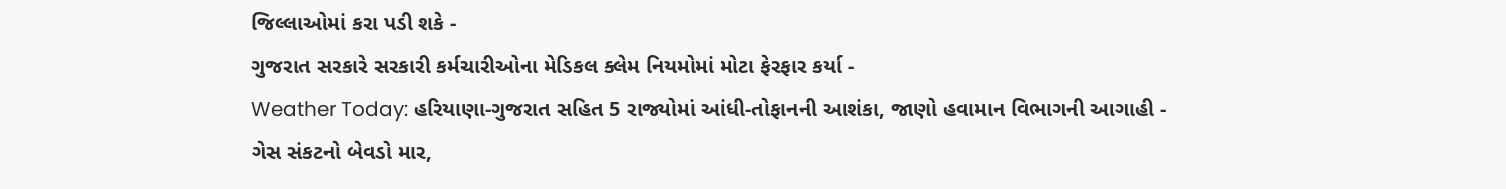જિલ્લાઓમાં કરા પડી શકે -
ગુજરાત સરકારે સરકારી કર્મચારીઓના મેડિકલ ક્લેમ નિયમોમાં મોટા ફેરફાર કર્યા -
Weather Today: હરિયાણા-ગુજરાત સહિત 5 રાજ્યોમાં આંધી-તોફાનની આશંકા, જાણો હવામાન વિભાગની આગાહી -
ગેસ સંકટનો બેવડો માર,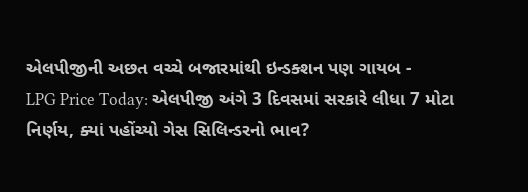એલપીજીની અછત વચ્ચે બજારમાંથી ઇન્ડક્શન પણ ગાયબ -
LPG Price Today: એલપીજી અંગે 3 દિવસમાં સરકારે લીધા 7 મોટા નિર્ણય, ક્યાં પહોંચ્યો ગેસ સિલિન્ડરનો ભાવ?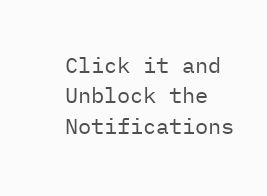Click it and Unblock the Notifications